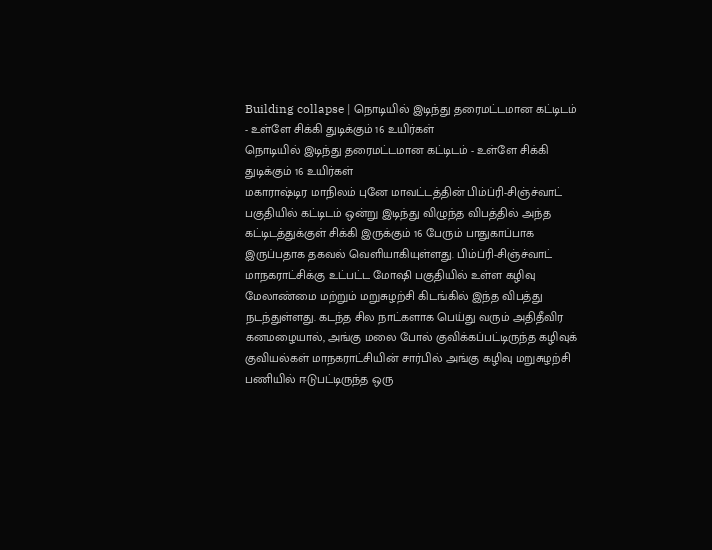Building collapse | நொடியில் இடிந்து தரைமட்டமான கட்டிடம் - உள்ளே சிக்கி துடிக்கும் 16 உயிர்கள்
நொடியில் இடிந்து தரைமட்டமான கட்டிடம் - உள்ளே சிக்கி துடிக்கும் 16 உயிர்கள்
மகாராஷ்டிர மாநிலம் புனே மாவட்டத்தின் பிம்ப்ரி-சிஞ்ச்வாட் பகுதியில் கட்டிடம் ஒன்று இடிந்து விழுந்த விபத்தில் அந்த கட்டிடத்துக்குள் சிக்கி இருக்கும் 16 பேரும் பாதுகாப்பாக இருப்பதாக தகவல் வெளியாகியுள்ளது. பிம்ப்ரி-சிஞ்ச்வாட் மாநகராட்சிக்கு உட்பட்ட மோஷி பகுதியில் உள்ள கழிவு மேலாண்மை மற்றும் மறுசுழற்சி கிடங்கில் இந்த விபத்து நடந்துள்ளது. கடந்த சில நாட்களாக பெய்து வரும் அதிதீவிர கனமழையால், அங்கு மலை போல் குவிக்கப்பட்டிருந்த கழிவுக் குவியல்கள் மாநகராட்சியின் சார்பில் அங்கு கழிவு மறுசுழற்சி பணியில் ஈடுபட்டிருந்த ஒரு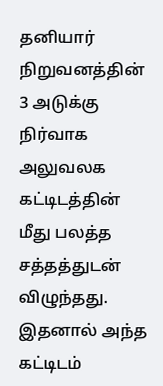தனியார் நிறுவனத்தின் 3 அடுக்கு நிர்வாக அலுவலக கட்டிடத்தின் மீது பலத்த சத்தத்துடன் விழுந்தது. இதனால் அந்த கட்டிடம்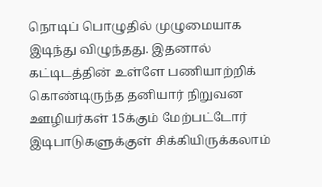நொடிப் பொழுதில் முழுமையாக இடிந்து விழுந்தது. இதனால் கட்டிடத்தின் உள்ளே பணியாற்றிக் கொண்டிருந்த தனியார் நிறுவன ஊழியர்கள் 15க்கும் மேற்பட்டோர் இடிபாடுகளுக்குள் சிக்கியிருக்கலாம்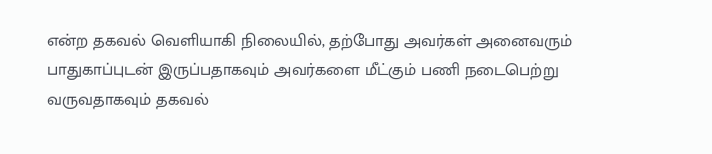என்ற தகவல் வெளியாகி நிலையில், தற்போது அவர்கள் அனைவரும் பாதுகாப்புடன் இருப்பதாகவும் அவர்களை மீட்கும் பணி நடைபெற்று வருவதாகவும் தகவல்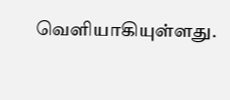வெளியாகியுள்ளது.